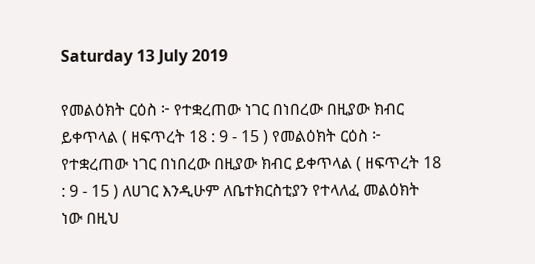Saturday 13 July 2019

የመልዕክት ርዕስ ፦ የተቋረጠው ነገር በነበረው በዚያው ክብር ይቀጥላል ( ዘፍጥረት 18 : 9 - 15 ) የመልዕክት ርዕስ ፦ የተቋረጠው ነገር በነበረው በዚያው ክብር ይቀጥላል ( ዘፍጥረት 18 : 9 - 15 ) ለሀገር እንዲሁም ለቤተክርስቲያን የተላለፈ መልዕክት ነው በዚህ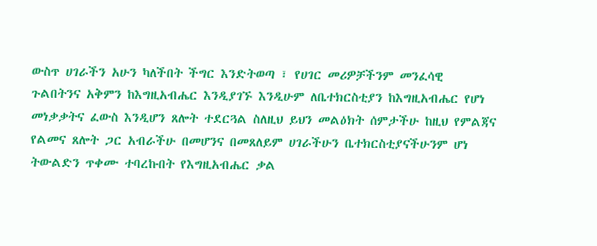ውስጥ ሀገራችን አሁን ካለችበት ችግር እንድትወጣ ፣ የሀገር መሪዎቻችንም መንፈሳዊ ጉልበትንና አቅምን ከእግዚአብሔር እንዲያገኙ እንዲሁም ለቤተክርስቲያን ከእግዚአብሔር የሆነ መነቃቃትና ፈውስ እንዲሆን ጸሎት ተደርጓል ስለዚህ ይህን መልዕክት ሰምታችሁ ከዚህ የምልጃና የልመና ጸሎት ጋር አብራችሁ በመሆንና በመጸለይም ሀገራችሁን ቤተክርስቲያናችሁንም ሆነ ትውልድን ጥቀሙ ተባረኩበት የእግዚአብሔር ቃል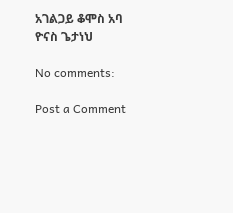አገልጋይ ቆሞስ አባ ዮናስ ጌታነህ

No comments:

Post a Comment